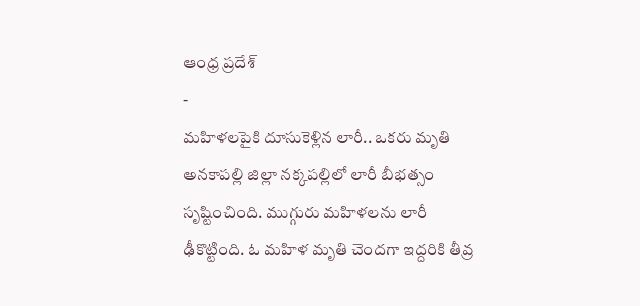ఆంధ్ర ప్రదేశ్
-
మహిళలపైకి దూసుకెళ్లిన లారీ.. ఒకరు మృతి
అనకాపల్లి జిల్లా నక్కపల్లిలో లారీ బీభత్సం సృష్టించింది. ముగ్గురు మహిళలను లారీ ఢీకొట్టింది. ఓ మహిళ మృతి చెందగా ఇద్దరికి తీవ్ర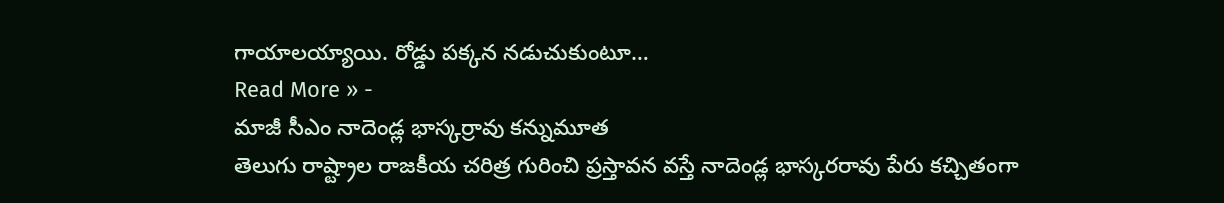గాయాలయ్యాయి. రోడ్డు పక్కన నడుచుకుంటూ…
Read More » -
మాజీ సీఎం నాదెండ్ల భాస్కర్రావు కన్నుమూత
తెలుగు రాష్ట్రాల రాజకీయ చరిత్ర గురించి ప్రస్తావన వస్తే నాదెండ్ల భాస్కరరావు పేరు కచ్చితంగా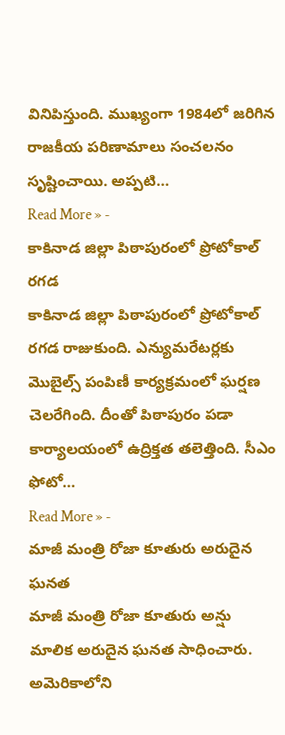వినిపిస్తుంది. ముఖ్యంగా 1984లో జరిగిన రాజకీయ పరిణామాలు సంచలనం సృష్టించాయి. అప్పటి…
Read More » -
కాకినాడ జిల్లా పిఠాపురంలో ప్రోటోకాల్ రగడ
కాకినాడ జిల్లా పిఠాపురంలో ప్రోటోకాల్ రగడ రాజుకుంది. ఎన్యుమరేటర్లకు మొబైల్స్ పంపిణీ కార్యక్రమంలో ఘర్షణ చెలరేగింది. దీంతో పిఠాపురం పడా కార్యాలయంలో ఉద్రిక్తత తలెత్తింది. సీఎం ఫోటో…
Read More » -
మాజీ మంత్రి రోజా కూతురు అరుదైన ఘనత
మాజీ మంత్రి రోజా కూతురు అన్షు మాలిక అరుదైన ఘనత సాధించారు. అమెరికాలోని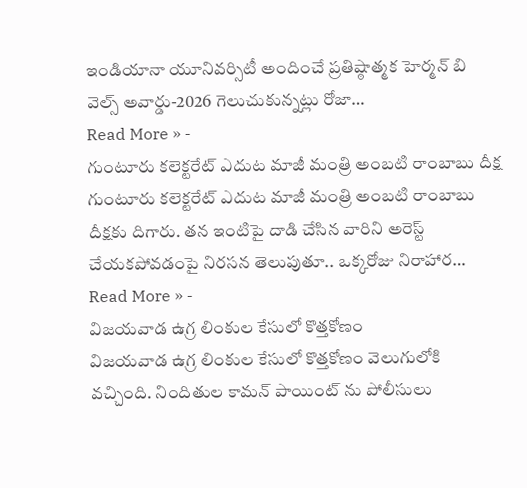ఇండియానా యూనివర్సిటీ అందించే ప్రతిష్ఠాత్మక హెర్మన్ బి వెల్స్ అవార్డు-2026 గెలుచుకున్నట్లు రోజా…
Read More » -
గుంటూరు కలెక్టరేట్ ఎదుట మాజీ మంత్రి అంబటి రాంబాబు దీక్ష
గుంటూరు కలెక్టరేట్ ఎదుట మాజీ మంత్రి అంబటి రాంబాబు దీక్షకు దిగారు. తన ఇంటిపై దాడి చేసిన వారిని అరెస్ట్ చేయకపోవడంపై నిరసన తెలుపుతూ.. ఒక్కరోజు నిరాహార…
Read More » -
విజయవాడ ఉగ్ర లింకుల కేసులో కొత్తకోణం
విజయవాడ ఉగ్ర లింకుల కేసులో కొత్తకోణం వెలుగులోకి వచ్చింది. నిందితుల కామన్ పాయింట్ ను పోలీసులు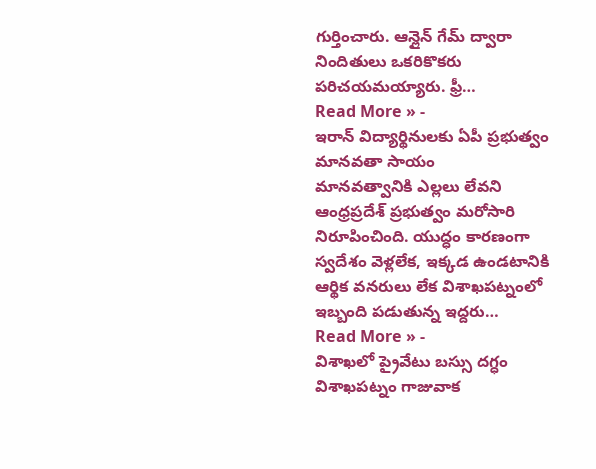గుర్తించారు. ఆన్లైన్ గేమ్ ద్వారా నిందితులు ఒకరికొకరు పరిచయమయ్యారు. ఫ్రీ…
Read More » -
ఇరాన్ విద్యార్థినులకు ఏపీ ప్రభుత్వం మానవతా సాయం
మానవత్వానికి ఎల్లలు లేవని ఆంధ్రప్రదేశ్ ప్రభుత్వం మరోసారి నిరూపించింది. యుద్ధం కారణంగా స్వదేశం వెళ్లలేక, ఇక్కడ ఉండటానికి ఆర్థిక వనరులు లేక విశాఖపట్నంలో ఇబ్బంది పడుతున్న ఇద్దరు…
Read More » -
విశాఖలో ప్రైవేటు బస్సు దగ్ధం
విశాఖపట్నం గాజువాక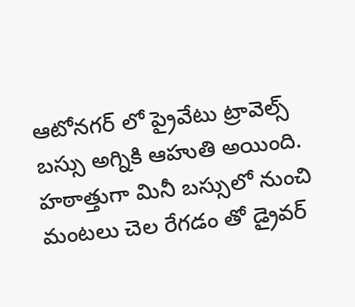ఆటోనగర్ లో ప్రైవేటు ట్రావెల్స్ బస్సు అగ్నికి ఆహుతి అయింది. హఠాత్తుగా మినీ బస్సులో నుంచి మంటలు చెల రేగడం తో డ్రైవర్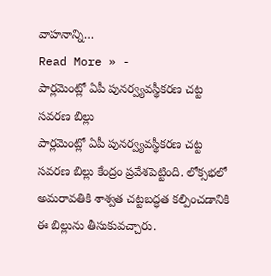వాహనాన్ని…
Read More » -
పార్లమెంట్లో ఏపీ పునర్వ్యవస్థీకరణ చట్ట సవరణ బిల్లు
పార్లమెంట్లో ఏపీ పునర్వ్యవస్థీకరణ చట్ట సవరణ బిల్లు కేంద్రం ప్రవేశపెట్టింది. లోక్సభలో అమరావతికి శాశ్వత చట్టబద్ధత కల్పించడానికి ఈ బిల్లును తీసుకువచ్చారు.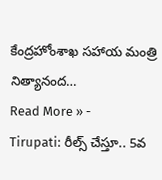కేంద్రహోంశాఖ సహాయ మంత్రి నిత్యానంద…
Read More » -
Tirupati: రీల్స్ చేస్తూ.. 5వ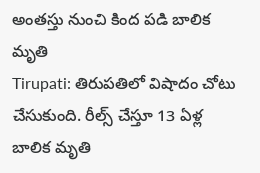అంతస్తు నుంచి కింద పడి బాలిక మృతి
Tirupati: తిరుపతిలో విషాదం చోటు చేసుకుంది. రీల్స్ చేస్తూ 13 ఏళ్ల బాలిక మృతి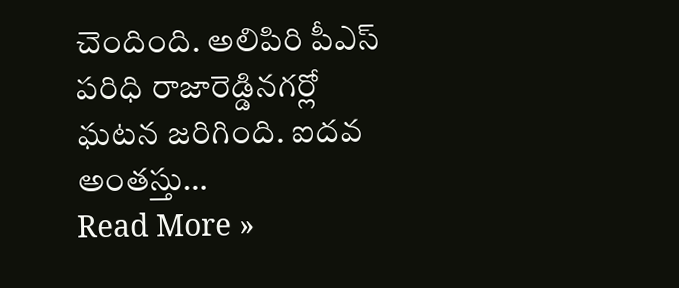చెందింది. అలిపిరి పీఎస్ పరిధి రాజారెడ్డినగర్లో ఘటన జరిగింది. ఐదవ అంతస్తు…
Read More »